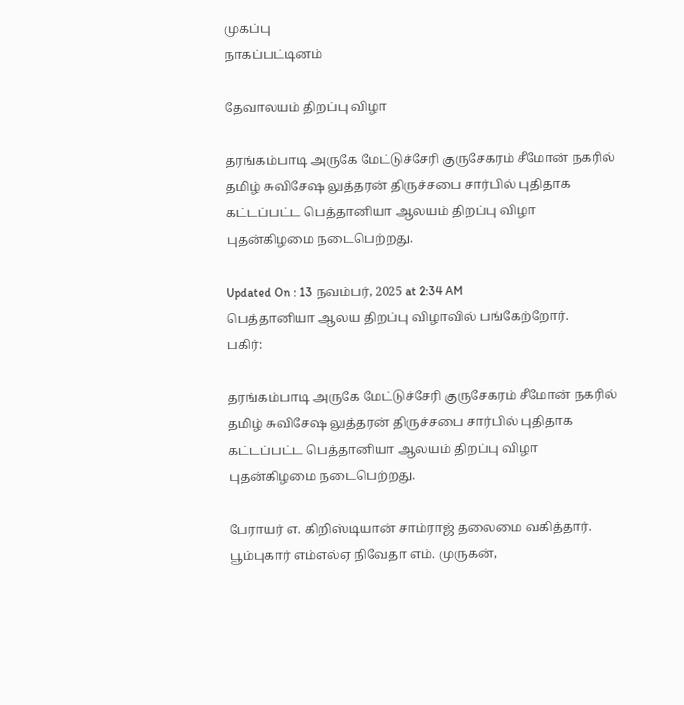முகப்பு
நாகப்பட்டினம்

தேவாலயம் திறப்பு விழா

தரங்கம்பாடி அருகே மேட்டுச்சேரி குருசேகரம் சீமோன் நகரில் தமிழ் சுவிசேஷ லுத்தரன் திருச்சபை சார்பில் புதிதாக கட்டப்பட்ட பெத்தானியா ஆலயம் திறப்பு விழா புதன்கிழமை நடைபெற்றது.

Updated On : 13 நவம்பர், 2025 at 2:34 AM
பெத்தானியா ஆலய திறப்பு விழாவில் பங்கேற்றோர்.
பகிர்:

தரங்கம்பாடி அருகே மேட்டுச்சேரி குருசேகரம் சீமோன் நகரில் தமிழ் சுவிசேஷ லுத்தரன் திருச்சபை சார்பில் புதிதாக கட்டப்பட்ட பெத்தானியா ஆலயம் திறப்பு விழா புதன்கிழமை நடைபெற்றது.

பேராயர் எ. கிறிஸ்டியான் சாம்ராஜ் தலைமை வகித்தார். பூம்புகார் எம்எல்ஏ நிவேதா எம். முருகன்,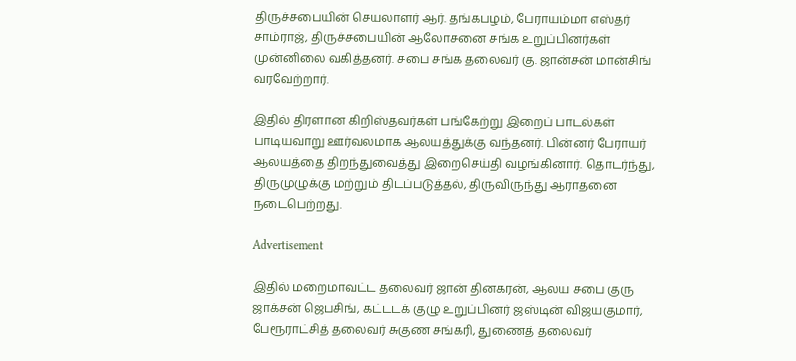திருச்சபையின் செயலாளர் ஆர். தங்கபழம், பேராயம்மா எஸ்தர் சாம்ராஜ், திருச்சபையின் ஆலோசனை சங்க உறுப்பினர்கள் முன்னிலை வகித்தனர். சபை சங்க தலைவர் கு. ஜான்சன் மான்சிங் வரவேற்றார்.

இதில் திரளான கிறிஸ்தவர்கள் பங்கேற்று இறைப் பாடல்கள் பாடியவாறு ஊர்வலமாக ஆலயத்துக்கு வந்தனர். பின்னர் பேராயர் ஆலயத்தை திறந்துவைத்து இறைசெய்தி வழங்கினார். தொடர்ந்து, திருமுழுக்கு மற்றும் திடப்படுத்தல், திருவிருந்து ஆராதனை நடைபெற்றது.

Advertisement

இதில் மறைமாவட்ட தலைவர் ஜான் தினகரன், ஆலய சபை குரு ஜாக்சன் ஜெபசிங், கட்டடக் குழு உறுப்பினர் ஜஸ்டின் விஜயகுமார், பேரூராட்சித் தலைவர் சுகுண சங்கரி, துணைத் தலைவர்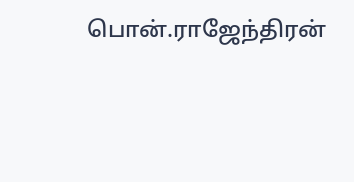பொன்.ராஜேந்திரன்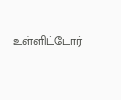உள்ளிட்டோர்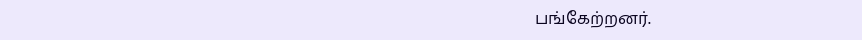பங்கேற்றனர்.